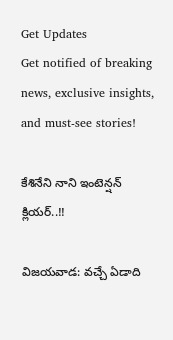Get Updates
Get notified of breaking news, exclusive insights, and must-see stories!

కేశినేని నాని ఇంటెన్షన్ క్లియర్..!!

విజయవాడ: వచ్చే ఏడాది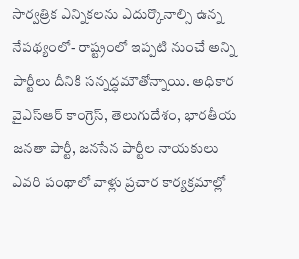సార్వత్రిక ఎన్నికలను ఎదుర్కొనాల్సి ఉన్న నేపథ్యంలో- రాష్ట్రంలో ఇప్పటి నుంచే అన్ని పార్టీలు దీనికి సన్నద్ధమౌతోన్నాయి. అధికార వైఎస్ఆర్ కాంగ్రెస్, తెలుగుదేశం, భారతీయ జనతా పార్టీ, జనసేన పార్టీల నాయకులు ఎవరి పంథాలో వాళ్లు ప్రచార కార్యక్రమాల్లో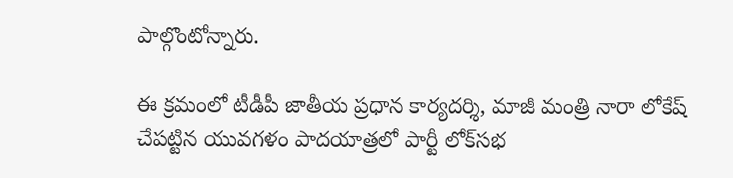పాల్గొంటోన్నారు.

ఈ క్రమంలో టీడీపీ జాతీయ ప్రధాన కార్యదర్శి, మాజీ మంత్రి నారా లోకేష్ చేపట్టిన యువగళం పాదయాత్రలో పార్టీ లోక్‌సభ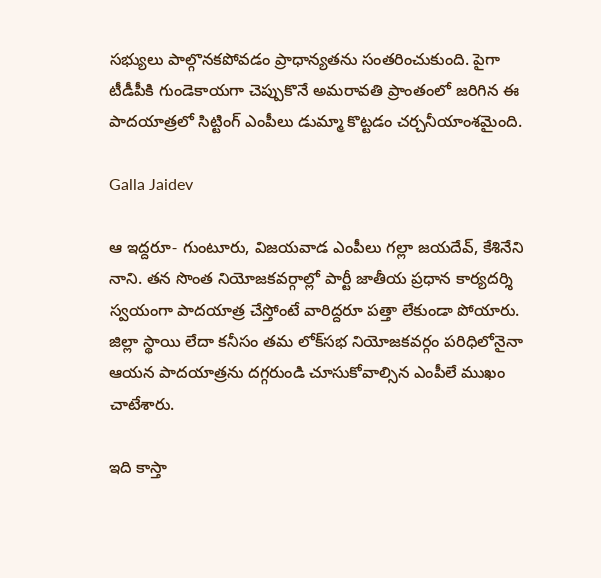సభ్యులు పాల్గొనకపోవడం ప్రాధాన్యతను సంతరించుకుంది. పైగా టీడీపీకి గుండెకాయగా చెప్పుకొనే అమరావతి ప్రాంతంలో జరిగిన ఈ పాదయాత్రలో సిట్టింగ్ ఎంపీలు డుమ్మా కొట్టడం చర్చనీయాంశమైంది.

Galla Jaidev

ఆ ఇద్దరూ- గుంటూరు, విజయవాడ ఎంపీలు గల్లా జయదేవ్, కేశినేని నాని. తన సొంత నియోజకవర్గాల్లో పార్టీ జాతీయ ప్రధాన కార్యదర్శి స్వయంగా పాదయాత్ర చేస్తోంటే వారిద్దరూ పత్తా లేకుండా పోయారు. జిల్లా స్థాయి లేదా కనీసం తమ లోక్‌సభ నియోజకవర్గం పరిధిలోనైనా ఆయన పాదయాత్రను దగ్గరుండి చూసుకోవాల్సిన ఎంపీలే ముఖం చాటేశారు.

ఇది కాస్తా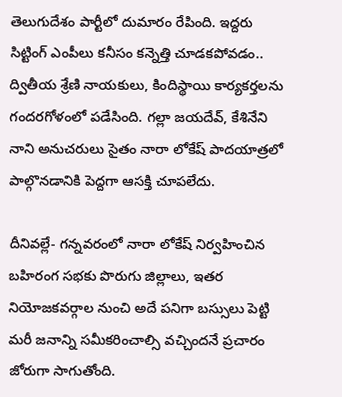తెలుగుదేశం పార్టీలో దుమారం రేపింది. ఇద్దరు సిట్టింగ్ ఎంపీలు కనీసం కన్నెత్తి చూడకపోవడం.. ద్వితీయ శ్రేణి నాయకులు, కిందిస్థాయి కార్యకర్తలను గందరగోళంలో పడేసింది. గల్లా జయదేవ్, కేశినేని నాని అనుచరులు సైతం నారా లోకేష్ పాదయాత్రలో పాల్గొనడానికి పెద్దగా ఆసక్తి చూపలేదు.

దీనివల్లే- గన్నవరంలో నారా లోకేష్ నిర్వహించిన బహిరంగ సభకు పొరుగు జిల్లాలు, ఇతర నియోజకవర్గాల నుంచి అదే పనిగా బస్సులు పెట్టి మరీ జనాన్ని సమీకరించాల్సి వచ్చిందనే ప్రచారం జోరుగా సాగుతోంది.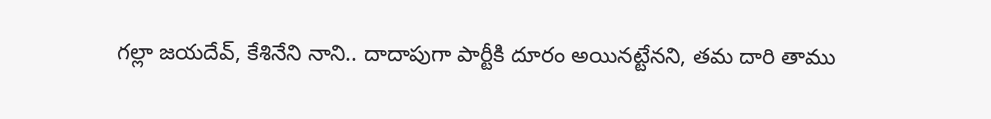గల్లా జయదేవ్, కేశినేని నాని.. దాదాపుగా పార్టీకి దూరం అయినట్టేనని, తమ దారి తాము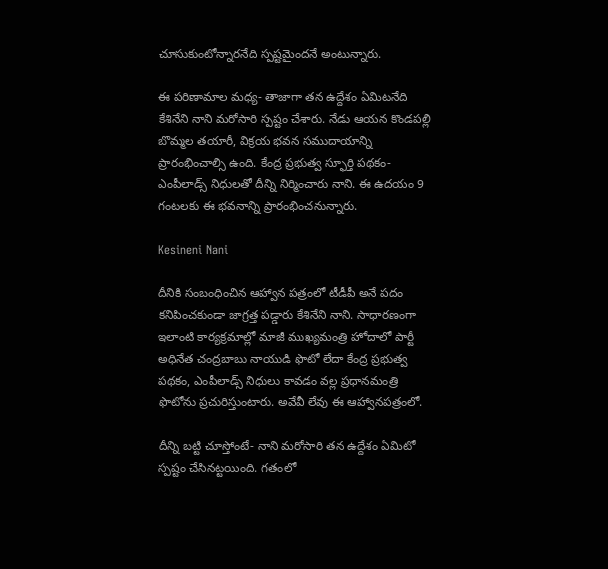చూసుకుంటోన్నారనేది స్పష్టమైందనే అంటున్నారు.

ఈ పరిణామాల మధ్య- తాజాగా తన ఉద్దేశం ఏమిటనేది కేశినేని నాని మరోసారి స్పష్టం చేశారు. నేడు ఆయన కొండపల్లి బొమ్మల తయారీ, విక్రయ భవన సముదాయాన్ని ప్రారంభించాల్సి ఉంది. కేంద్ర ప్రభుత్వ స్ఫూర్తి పథకం- ఎంపీలాడ్స్ నిధులతో దీన్ని నిర్మించారు నాని. ఈ ఉదయం 9 గంటలకు ఈ భవనాన్ని ప్రారంభించనున్నారు.

Kesineni Nani

దీనికి సంబంధించిన ఆహ్వాన పత్రంలో టీడీపీ అనే పదం కనిపించకుండా జాగ్రత్త పడ్డారు కేశినేని నాని. సాధారణంగా ఇలాంటి కార్యక్రమాల్లో మాజీ ముఖ్యమంత్రి హోదాలో పార్టీ అధినేత చంద్రబాబు నాయుడి ఫొటో లేదా కేంద్ర ప్రభుత్వ పథకం, ఎంపీలాడ్స్ నిధులు కావడం వల్ల ప్రధానమంత్రి ఫొటోను ప్రచురిస్తుంటారు. అవేవీ లేవు ఈ ఆహ్వానపత్రంలో.

దీన్ని బట్టి చూస్తోంటే- నాని మరోసారి తన ఉద్దేశం ఏమిటో స్పష్టం చేసినట్టయింది. గతంలో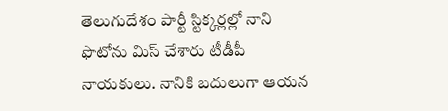తెలుగుదేశం పార్టీ స్టిక్కర్లల్లో నాని ఫొటోను మిస్ చేశారు టీడీపీ నాయకులు. నానికి బదులుగా ఆయన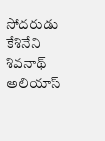సోదరుడు కేశినేని శివనాథ్ అలియాస్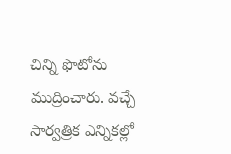చిన్ని ఫొటోను ముద్రించారు. వచ్చే సార్వత్రిక ఎన్నికల్లో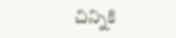చిన్నికి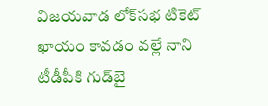విజయవాడ లోక్‌సభ టికెట్‌ ఖాయం కావడం వల్లే నాని టీడీపీకి గుడ్‌బై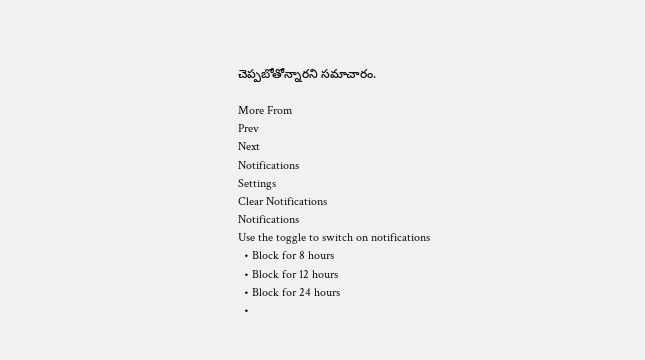చెప్పబోతోన్నారని సమాచారం.

More From
Prev
Next
Notifications
Settings
Clear Notifications
Notifications
Use the toggle to switch on notifications
  • Block for 8 hours
  • Block for 12 hours
  • Block for 24 hours
  •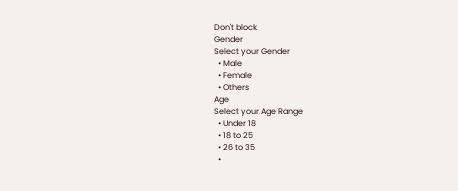Don't block
Gender
Select your Gender
  • Male
  • Female
  • Others
Age
Select your Age Range
  • Under 18
  • 18 to 25
  • 26 to 35
  •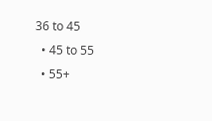36 to 45
  • 45 to 55
  • 55+